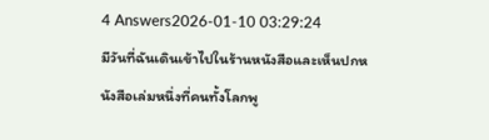4 Answers2026-01-10 03:29:24
มีวันที่ฉันเดินเข้าไปในร้านหนังสือและเห็นปกหนังสือเล่มหนึ่งที่คนทั้งโลกพู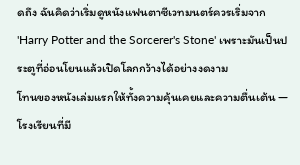ดถึง ฉันคิดว่าเริ่มดูหนังแฟนตาซีเวทมนตร์ควรเริ่มจาก 'Harry Potter and the Sorcerer's Stone' เพราะมันเป็นประตูที่อ่อนโยนแล้วเปิดโลกกว้างได้อย่างงดงาม
โทนของหนังเล่มแรกให้ทั้งความคุ้นเคยและความตื่นเต้น — โรงเรียนที่มี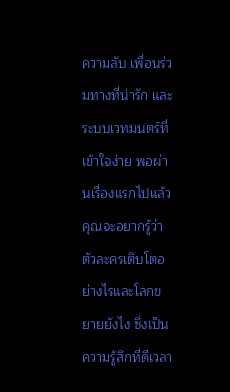ความลับ เพื่อนร่วมทางที่น่ารัก และระบบเวทมนตร์ที่เข้าใจง่าย พอผ่านเรื่องแรกไปแล้ว คุณจะอยากรู้ว่าตัวละครเติบโตอย่างไรและโลกขยายยังไง ซึ่งเป็นความรู้สึกที่ดีเวลา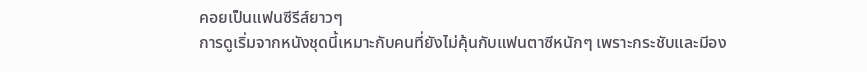คอยเป็นแฟนซีรีส์ยาวๆ
การดูเริ่มจากหนังชุดนี้เหมาะกับคนที่ยังไม่คุ้นกับแฟนตาซีหนักๆ เพราะกระชับและมีอง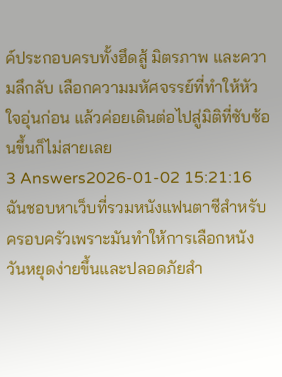ค์ประกอบครบทั้งฮึดสู้ มิตรภาพ และความลึกลับ เลือกความมหัศจรรย์ที่ทำให้หัวใจอุ่นก่อน แล้วค่อยเดินต่อไปสู่มิติที่ซับซ้อนขึ้นก็ไม่สายเลย
3 Answers2026-01-02 15:21:16
ฉันชอบหาเว็บที่รวมหนังแฟนตาซีสำหรับครอบครัวเพราะมันทำให้การเลือกหนังวันหยุดง่ายขึ้นและปลอดภัยสำ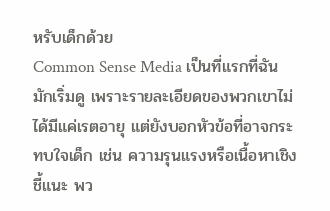หรับเด็กด้วย
Common Sense Media เป็นที่แรกที่ฉันมักเริ่มดู เพราะรายละเอียดของพวกเขาไม่ได้มีแค่เรตอายุ แต่ยังบอกหัวข้อที่อาจกระทบใจเด็ก เช่น ความรุนแรงหรือเนื้อหาเชิงชี้แนะ พว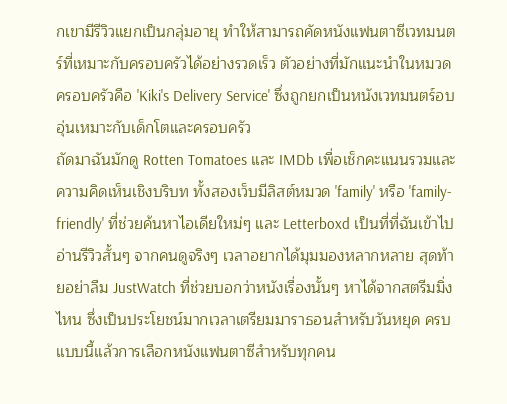กเขามีรีวิวแยกเป็นกลุ่มอายุ ทำให้สามารถคัดหนังแฟนตาซีเวทมนตร์ที่เหมาะกับครอบครัวได้อย่างรวดเร็ว ตัวอย่างที่มักแนะนำในหมวดครอบครัวคือ 'Kiki's Delivery Service' ซึ่งถูกยกเป็นหนังเวทมนตร์อบอุ่นเหมาะกับเด็กโตและครอบครัว
ถัดมาฉันมักดู Rotten Tomatoes และ IMDb เพื่อเช็กคะแนนรวมและความคิดเห็นเชิงบริบท ทั้งสองเว็บมีลิสต์หมวด 'family' หรือ 'family-friendly' ที่ช่วยค้นหาไอเดียใหม่ๆ และ Letterboxd เป็นที่ที่ฉันเข้าไปอ่านรีวิวสั้นๆ จากคนดูจริงๆ เวลาอยากได้มุมมองหลากหลาย สุดท้ายอย่าลืม JustWatch ที่ช่วยบอกว่าหนังเรื่องนั้นๆ หาได้จากสตรีมมิ่งไหน ซึ่งเป็นประโยชน์มากเวลาเตรียมมาราธอนสำหรับวันหยุด ครบแบบนี้แล้วการเลือกหนังแฟนตาซีสำหรับทุกคน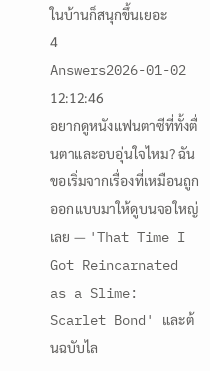ในบ้านก็สนุกขึ้นเยอะ
4 Answers2026-01-02 12:12:46
อยากดูหนังแฟนตาซีที่ทั้งตื่นตาและอบอุ่นใจไหม? ฉันขอเริ่มจากเรื่องที่เหมือนถูกออกแบบมาให้ดูบนจอใหญ่เลย — 'That Time I Got Reincarnated as a Slime: Scarlet Bond' และต้นฉบับไล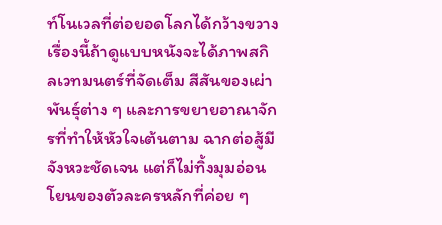ท์โนเวลที่ต่อยอดโลกได้กว้างขวาง เรื่องนี้ถ้าดูแบบหนังจะได้ภาพสกิลเวทมนตร์ที่จัดเต็ม สีสันของเผ่าพันธุ์ต่าง ๆ และการขยายอาณาจักรที่ทำให้หัวใจเต้นตาม ฉากต่อสู้มีจังหวะชัดเจน แต่ก็ไม่ทิ้งมุมอ่อนโยนของตัวละครหลักที่ค่อย ๆ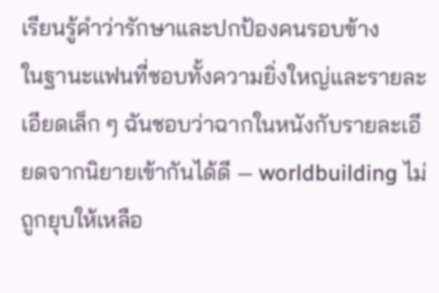เรียนรู้คำว่ารักษาและปกป้องคนรอบข้าง
ในฐานะแฟนที่ชอบทั้งความยิ่งใหญ่และรายละเอียดเล็ก ๆ ฉันชอบว่าฉากในหนังกับรายละเอียดจากนิยายเข้ากันได้ดี — worldbuilding ไม่ถูกยุบให้เหลือ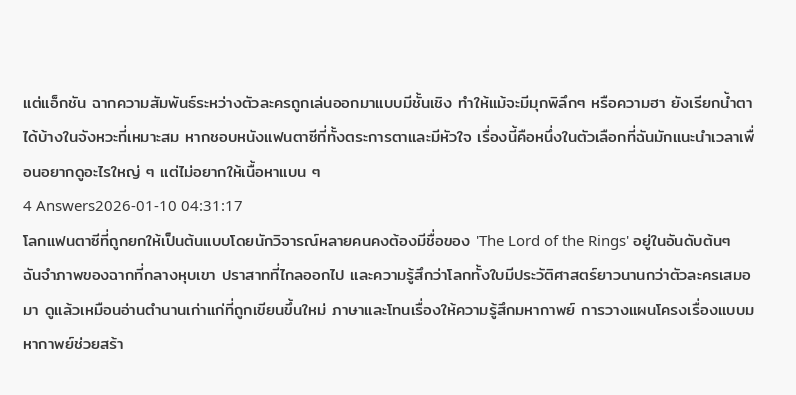แต่แอ็กชัน ฉากความสัมพันธ์ระหว่างตัวละครถูกเล่นออกมาแบบมีชั้นเชิง ทำให้แม้จะมีมุกพิลึกๆ หรือความฮา ยังเรียกน้ำตาได้บ้างในจังหวะที่เหมาะสม หากชอบหนังแฟนตาซีที่ทั้งตระการตาและมีหัวใจ เรื่องนี้คือหนึ่งในตัวเลือกที่ฉันมักแนะนำเวลาเพื่อนอยากดูอะไรใหญ่ ๆ แต่ไม่อยากให้เนื้อหาแบน ๆ
4 Answers2026-01-10 04:31:17
โลกแฟนตาซีที่ถูกยกให้เป็นต้นแบบโดยนักวิจารณ์หลายคนคงต้องมีชื่อของ 'The Lord of the Rings' อยู่ในอันดับต้นๆ
ฉันจำภาพของฉากที่กลางหุบเขา ปราสาทที่ไกลออกไป และความรู้สึกว่าโลกทั้งใบมีประวัติศาสตร์ยาวนานกว่าตัวละครเสมอมา ดูแล้วเหมือนอ่านตำนานเก่าแก่ที่ถูกเขียนขึ้นใหม่ ภาษาและโทนเรื่องให้ความรู้สึกมหากาพย์ การวางแผนโครงเรื่องแบบมหากาพย์ช่วยสร้า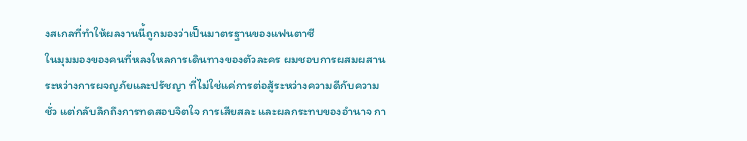งสเกลที่ทำให้ผลงานนี้ถูกมองว่าเป็นมาตรฐานของแฟนตาซี
ในมุมมองของคนที่หลงใหลการเดินทางของตัวละคร ผมชอบการผสมผสานระหว่างการผจญภัยและปรัชญา ที่ไม่ใช่แค่การต่อสู้ระหว่างความดีกับความชั่ว แต่กลับลึกถึงการทดสอบจิตใจ การเสียสละ และผลกระทบของอำนาจ กา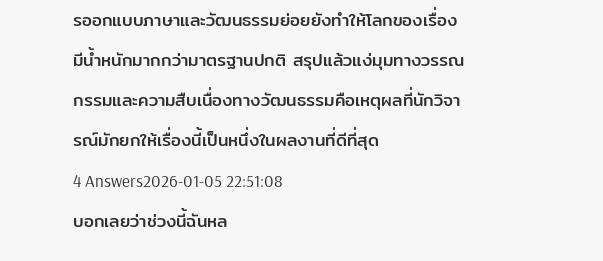รออกแบบภาษาและวัฒนธรรมย่อยยังทำให้โลกของเรื่องมีน้ำหนักมากกว่ามาตรฐานปกติ สรุปแล้วแง่มุมทางวรรณกรรมและความสืบเนื่องทางวัฒนธรรมคือเหตุผลที่นักวิจารณ์มักยกให้เรื่องนี้เป็นหนึ่งในผลงานที่ดีที่สุด
4 Answers2026-01-05 22:51:08
บอกเลยว่าช่วงนี้ฉันหล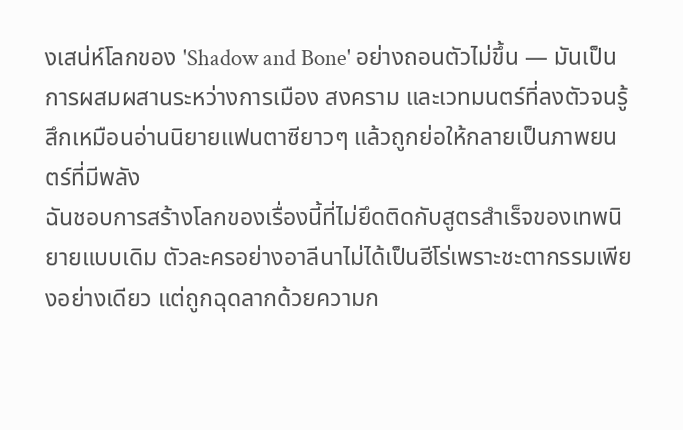งเสน่ห์โลกของ 'Shadow and Bone' อย่างถอนตัวไม่ขึ้น — มันเป็นการผสมผสานระหว่างการเมือง สงคราม และเวทมนตร์ที่ลงตัวจนรู้สึกเหมือนอ่านนิยายแฟนตาซียาวๆ แล้วถูกย่อให้กลายเป็นภาพยนตร์ที่มีพลัง
ฉันชอบการสร้างโลกของเรื่องนี้ที่ไม่ยึดติดกับสูตรสำเร็จของเทพนิยายแบบเดิม ตัวละครอย่างอาลีนาไม่ได้เป็นฮีโร่เพราะชะตากรรมเพียงอย่างเดียว แต่ถูกฉุดลากด้วยความก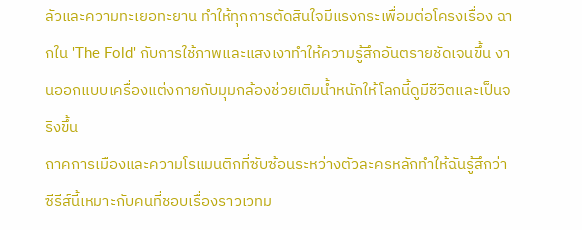ลัวและความทะเยอทะยาน ทำให้ทุกการตัดสินใจมีแรงกระเพื่อมต่อโครงเรื่อง ฉากใน 'The Fold' กับการใช้ภาพและแสงเงาทำให้ความรู้สึกอันตรายชัดเจนขึ้น งานออกแบบเครื่องแต่งกายกับมุมกล้องช่วยเติมน้ำหนักให้โลกนี้ดูมีชีวิตและเป็นจริงขึ้น
ถาคการเมืองและความโรแมนติกที่ซับซ้อนระหว่างตัวละครหลักทำให้ฉันรู้สึกว่าซีรีส์นี้เหมาะกับคนที่ชอบเรื่องราวเวทม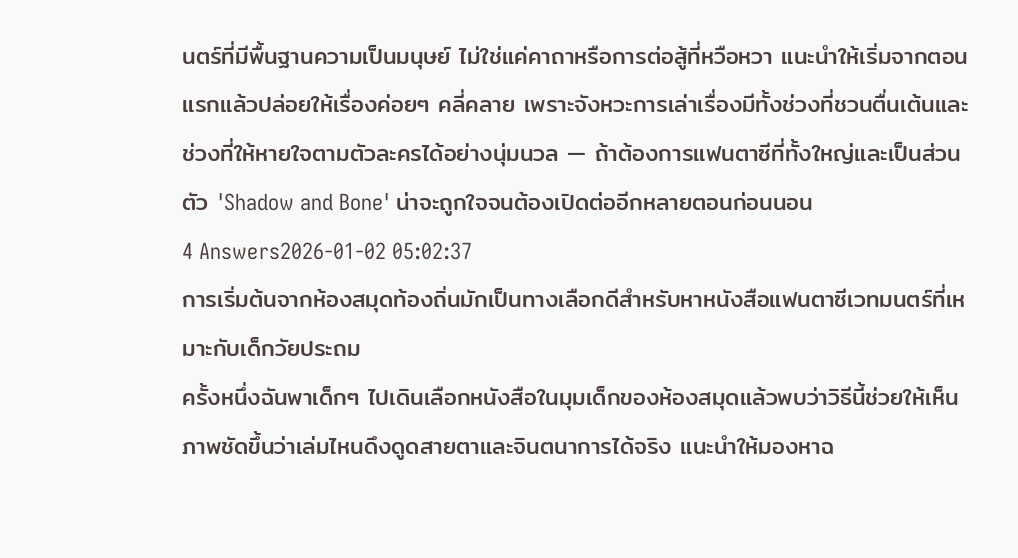นตร์ที่มีพื้นฐานความเป็นมนุษย์ ไม่ใช่แค่คาถาหรือการต่อสู้ที่หวือหวา แนะนำให้เริ่มจากตอนแรกแล้วปล่อยให้เรื่องค่อยๆ คลี่คลาย เพราะจังหวะการเล่าเรื่องมีทั้งช่วงที่ชวนตื่นเต้นและช่วงที่ให้หายใจตามตัวละครได้อย่างนุ่มนวล — ถ้าต้องการแฟนตาซีที่ทั้งใหญ่และเป็นส่วนตัว 'Shadow and Bone' น่าจะถูกใจจนต้องเปิดต่ออีกหลายตอนก่อนนอน
4 Answers2026-01-02 05:02:37
การเริ่มต้นจากห้องสมุดท้องถิ่นมักเป็นทางเลือกดีสำหรับหาหนังสือแฟนตาซีเวทมนตร์ที่เหมาะกับเด็กวัยประถม
ครั้งหนึ่งฉันพาเด็กๆ ไปเดินเลือกหนังสือในมุมเด็กของห้องสมุดแล้วพบว่าวิธีนี้ช่วยให้เห็นภาพชัดขึ้นว่าเล่มไหนดึงดูดสายตาและจินตนาการได้จริง แนะนำให้มองหาฉ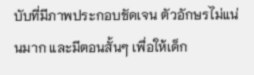บับที่มีภาพประกอบชัดเจน ตัวอักษรไม่แน่นมาก และมีตอนสั้นๆ เพื่อให้เด็ก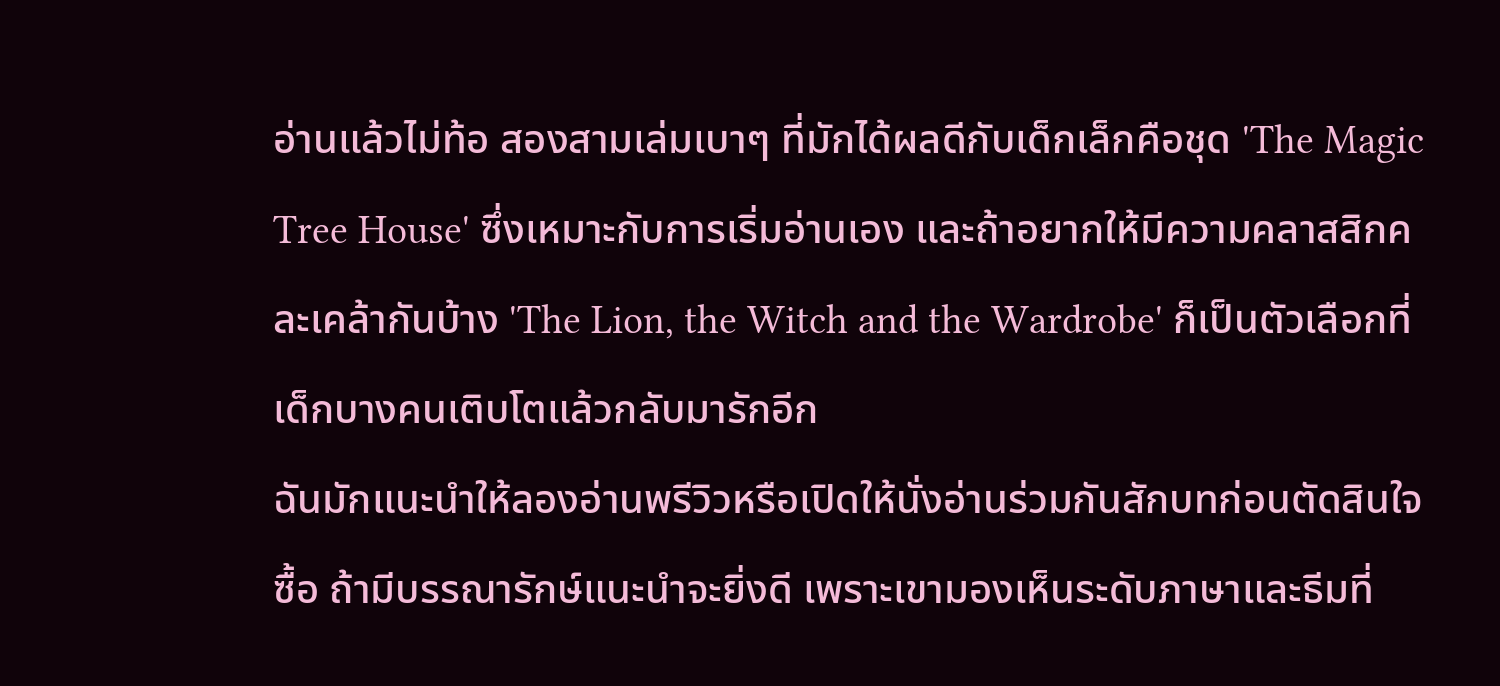อ่านแล้วไม่ท้อ สองสามเล่มเบาๆ ที่มักได้ผลดีกับเด็กเล็กคือชุด 'The Magic Tree House' ซึ่งเหมาะกับการเริ่มอ่านเอง และถ้าอยากให้มีความคลาสสิกคละเคล้ากันบ้าง 'The Lion, the Witch and the Wardrobe' ก็เป็นตัวเลือกที่เด็กบางคนเติบโตแล้วกลับมารักอีก
ฉันมักแนะนำให้ลองอ่านพรีวิวหรือเปิดให้นั่งอ่านร่วมกันสักบทก่อนตัดสินใจซื้อ ถ้ามีบรรณารักษ์แนะนำจะยิ่งดี เพราะเขามองเห็นระดับภาษาและธีมที่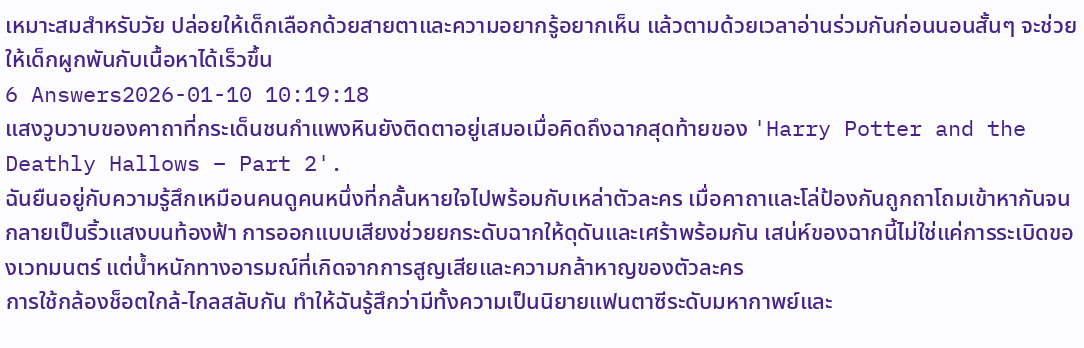เหมาะสมสำหรับวัย ปล่อยให้เด็กเลือกด้วยสายตาและความอยากรู้อยากเห็น แล้วตามด้วยเวลาอ่านร่วมกันก่อนนอนสั้นๆ จะช่วยให้เด็กผูกพันกับเนื้อหาได้เร็วขึ้น
6 Answers2026-01-10 10:19:18
แสงวูบวาบของคาถาที่กระเด็นชนกำแพงหินยังติดตาอยู่เสมอเมื่อคิดถึงฉากสุดท้ายของ 'Harry Potter and the Deathly Hallows – Part 2'.
ฉันยืนอยู่กับความรู้สึกเหมือนคนดูคนหนึ่งที่กลั้นหายใจไปพร้อมกับเหล่าตัวละคร เมื่อคาถาและโล่ป้องกันถูกถาโถมเข้าหากันจนกลายเป็นริ้วแสงบนท้องฟ้า การออกแบบเสียงช่วยยกระดับฉากให้ดุดันและเศร้าพร้อมกัน เสน่ห์ของฉากนี้ไม่ใช่แค่การระเบิดของเวทมนตร์ แต่น้ำหนักทางอารมณ์ที่เกิดจากการสูญเสียและความกล้าหาญของตัวละคร
การใช้กล้องช็อตใกล้-ไกลสลับกัน ทำให้ฉันรู้สึกว่ามีทั้งความเป็นนิยายแฟนตาซีระดับมหากาพย์และ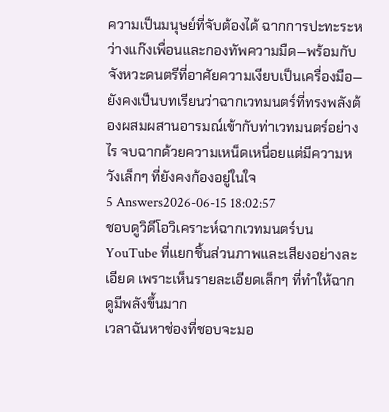ความเป็นมนุษย์ที่จับต้องได้ ฉากการปะทะระหว่างแก๊งเพื่อนและกองทัพความมืด—พร้อมกับจังหวะดนตรีที่อาศัยความเงียบเป็นเครื่องมือ—ยังคงเป็นบทเรียนว่าฉากเวทมนตร์ที่ทรงพลังต้องผสมผสานอารมณ์เข้ากับท่าเวทมนตร์อย่างไร จบฉากด้วยความเหน็ดเหนื่อยแต่มีความหวังเล็กๆ ที่ยังคงก้องอยู่ในใจ
5 Answers2026-06-15 18:02:57
ชอบดูวิดีโอวิเคราะห์ฉากเวทมนตร์บน YouTube ที่แยกชิ้นส่วนภาพและเสียงอย่างละเอียด เพราะเห็นรายละเอียดเล็กๆ ที่ทำให้ฉากดูมีพลังขึ้นมาก
เวลาฉันหาช่องที่ชอบจะมอ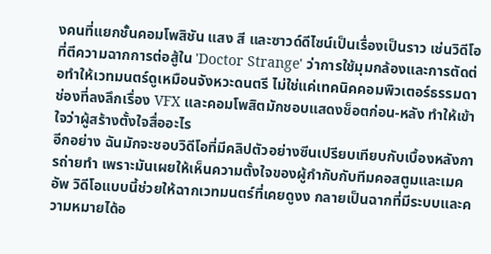งคนที่แยกชั้นคอมโพสิชัน แสง สี และซาวด์ดีไซน์เป็นเรื่องเป็นราว เช่นวิดีโอที่ตีความฉากการต่อสู้ใน 'Doctor Strange' ว่าการใช้มุมกล้องและการตัดต่อทำให้เวทมนตร์ดูเหมือนจังหวะดนตรี ไม่ใช่แค่เทคนิคคอมพิวเตอร์ธรรมดา ช่องที่ลงลึกเรื่อง VFX และคอมโพสิตมักชอบแสดงช็อตก่อน-หลัง ทำให้เข้าใจว่าผู้สร้างตั้งใจสื่ออะไร
อีกอย่าง ฉันมักจะชอบวิดีโอที่มีคลิปตัวอย่างซีนเปรียบเทียบกับเบื้องหลังการถ่ายทำ เพราะมันเผยให้เห็นความตั้งใจของผู้กำกับกับทีมคอสตูมและเมคอัพ วิดีโอแบบนี้ช่วยให้ฉากเวทมนตร์ที่เคยดูงง กลายเป็นฉากที่มีระบบและความหมายได้อ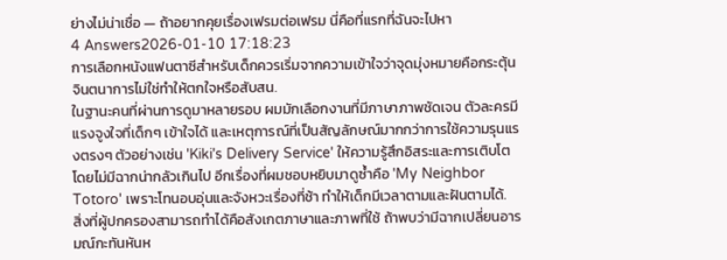ย่างไม่น่าเชื่อ — ถ้าอยากคุยเรื่องเฟรมต่อเฟรม นี่คือที่แรกที่ฉันจะไปหา
4 Answers2026-01-10 17:18:23
การเลือกหนังแฟนตาซีสำหรับเด็กควรเริ่มจากความเข้าใจว่าจุดมุ่งหมายคือกระตุ้นจินตนาการไม่ใช่ทำให้ตกใจหรือสับสน.
ในฐานะคนที่ผ่านการดูมาหลายรอบ ผมมักเลือกงานที่มีภาษาภาพชัดเจน ตัวละครมีแรงจูงใจที่เด็กๆ เข้าใจได้ และเหตุการณ์ที่เป็นสัญลักษณ์มากกว่าการใช้ความรุนแรงตรงๆ ตัวอย่างเช่น 'Kiki's Delivery Service' ให้ความรู้สึกอิสระและการเติบโตโดยไม่มีฉากน่ากลัวเกินไป อีกเรื่องที่ผมชอบหยิบมาดูซ้ำคือ 'My Neighbor Totoro' เพราะโทนอบอุ่นและจังหวะเรื่องที่ช้า ทำให้เด็กมีเวลาตามและฝันตามได้.
สิ่งที่ผู้ปกครองสามารถทำได้คือสังเกตภาษาและภาพที่ใช้ ถ้าพบว่ามีฉากเปลี่ยนอารมณ์กะทันหันห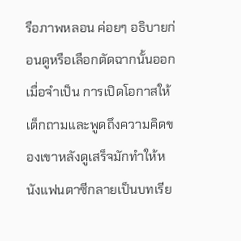รือภาพหลอน ค่อยๆ อธิบายก่อนดูหรือเลือกตัดฉากนั้นออกเมื่อจำเป็น การเปิดโอกาสให้เด็กถามและพูดถึงความคิดของเขาหลังดูเสร็จมักทำให้หนังแฟนตาซีกลายเป็นบทเรีย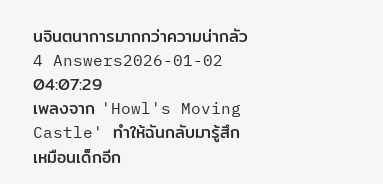นจินตนาการมากกว่าความน่ากลัว
4 Answers2026-01-02 04:07:29
เพลงจาก 'Howl's Moving Castle' ทำให้ฉันกลับมารู้สึกเหมือนเด็กอีก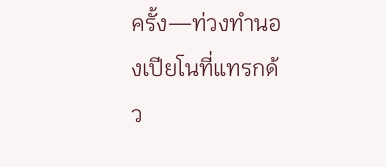ครั้ง—ท่วงทำนองเปียโนที่แทรกด้ว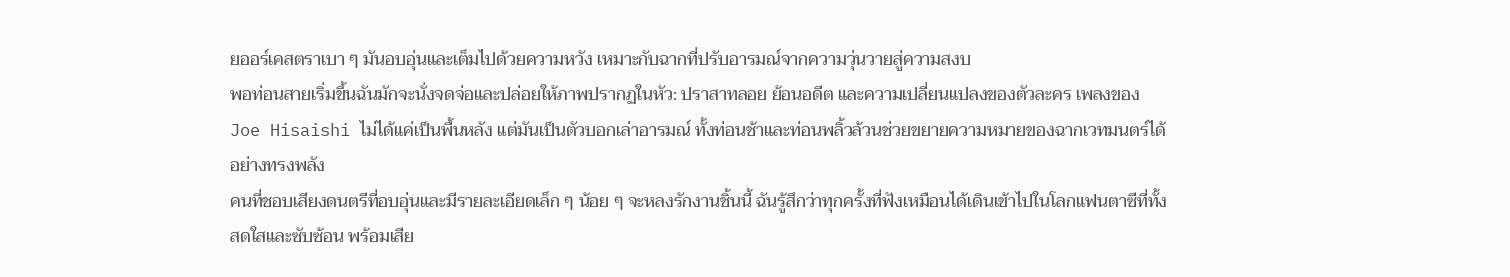ยออร์เคสตราเบา ๆ มันอบอุ่นและเต็มไปด้วยความหวัง เหมาะกับฉากที่ปรับอารมณ์จากความวุ่นวายสู่ความสงบ
พอท่อนสายเริ่มขึ้นฉันมักจะนั่งจดจ่อและปล่อยให้ภาพปรากฏในหัว: ปราสาทลอย ย้อนอดีต และความเปลี่ยนแปลงของตัวละคร เพลงของ Joe Hisaishi ไม่ได้แค่เป็นพื้นหลัง แต่มันเป็นตัวบอกเล่าอารมณ์ ทั้งท่อนช้าและท่อนพลิ้วล้วนช่วยขยายความหมายของฉากเวทมนตร์ได้อย่างทรงพลัง
คนที่ชอบเสียงดนตรีที่อบอุ่นและมีรายละเอียดเล็ก ๆ น้อย ๆ จะหลงรักงานชิ้นนี้ ฉันรู้สึกว่าทุกครั้งที่ฟังเหมือนได้เดินเข้าไปในโลกแฟนตาซีที่ทั้งสดใสและซับซ้อน พร้อมเสีย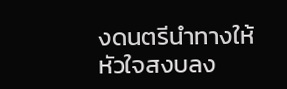งดนตรีนำทางให้หัวใจสงบลง